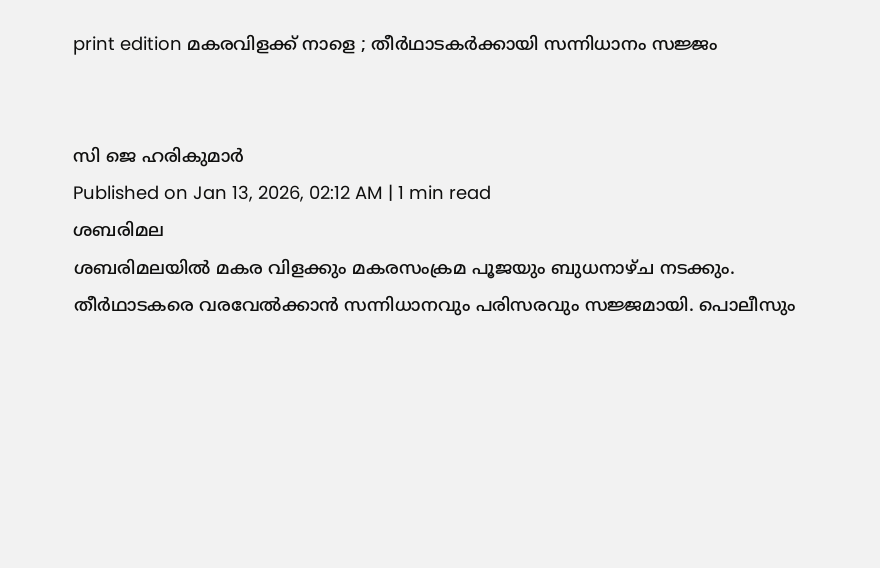print edition മകരവിളക്ക് നാളെ ; തീർഥാടകർക്കായി സന്നിധാനം സജ്ജം


സി ജെ ഹരികുമാർ
Published on Jan 13, 2026, 02:12 AM | 1 min read
ശബരിമല
ശബരിമലയിൽ മകര വിളക്കും മകരസംക്രമ പൂജയും ബുധനാഴ്ച നടക്കും. തീർഥാടകരെ വരവേൽക്കാൻ സന്നിധാനവും പരിസരവും സജ്ജമായി. പൊലീസും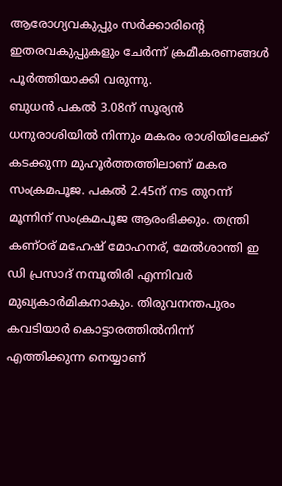ആരോഗ്യവകുപ്പും സർക്കാരിന്റെ ഇതരവകുപ്പുകളും ചേർന്ന് ക്രമീകരണങ്ങൾ പൂർത്തിയാക്കി വരുന്നു.
ബുധൻ പകൽ 3.08ന് സൂര്യൻ ധനുരാശിയിൽ നിന്നും മകരം രാശിയിലേക്ക് കടക്കുന്ന മുഹൂർത്തത്തിലാണ് മകര സംക്രമപൂജ. പകൽ 2.45ന് നട തുറന്ന് മൂന്നിന് സംക്രമപൂജ ആരംഭിക്കും. തന്ത്രി കണ്ഠര് മഹേഷ് മോഹനര്, മേൽശാന്തി ഇ ഡി പ്രസാദ് നമ്പൂതിരി എന്നിവർ മുഖ്യകാർമികനാകും. തിരുവനന്തപുരം കവടിയാർ കൊട്ടാരത്തിൽനിന്ന് എത്തിക്കുന്ന നെയ്യാണ്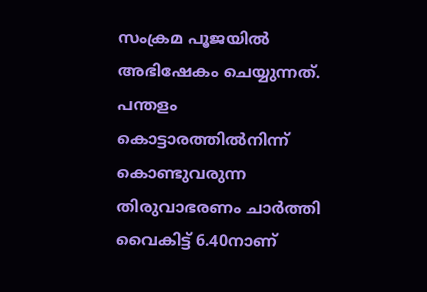സംക്രമ പൂജയിൽ അഭിഷേകം ചെയ്യുന്നത്. പന്തളം കൊട്ടാരത്തിൽനിന്ന് കൊണ്ടുവരുന്ന തിരുവാഭരണം ചാർത്തി വൈകിട്ട് 6.40നാണ്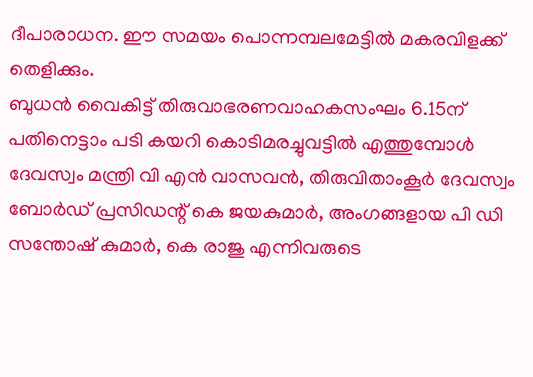ദീപാരാധന. ഈ സമയം പൊന്നമ്പലമേട്ടിൽ മകരവിളക്ക് തെളിക്കും.
ബുധൻ വൈകിട്ട് തിരുവാഭരണവാഹകസംഘം 6.15ന് പതിനെട്ടാം പടി കയറി കൊടിമരച്ചുവട്ടിൽ എത്തുമ്പോൾ ദേവസ്വം മന്ത്രി വി എൻ വാസവൻ, തിരുവിതാംകൂർ ദേവസ്വം ബോർഡ് പ്രസിഡന്റ് കെ ജയകുമാർ, അംഗങ്ങളായ പി ഡി സന്തോഷ് കുമാർ, കെ രാജു എന്നിവരുടെ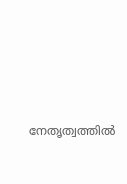നേതൃത്വത്തിൽ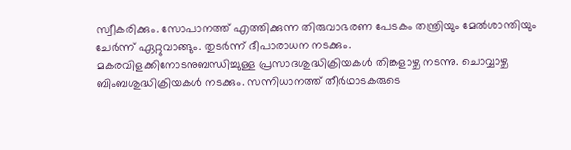സ്വീകരിക്കും. സോപാനത്ത് എത്തിക്കുന്ന തിരുവാഭരണ പേടകം തന്ത്രിയും മേൽശാന്തിയും ചേർന്ന് ഏറ്റുവാങ്ങും. തുടർന്ന് ദീപാരാധന നടക്കും.
മകരവിളക്കിനോടനുബന്ധിച്ചുള്ള പ്രസാദശുദ്ധിക്രിയകൾ തിങ്കളാഴ്ച നടന്നു. ചൊവ്വാഴ്ച ബിംബശുദ്ധിക്രിയകൾ നടക്കും. സന്നിധാനത്ത് തീർഥാടകരുടെ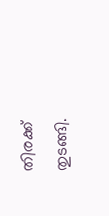തിരക്ക് തുടങ്ങി.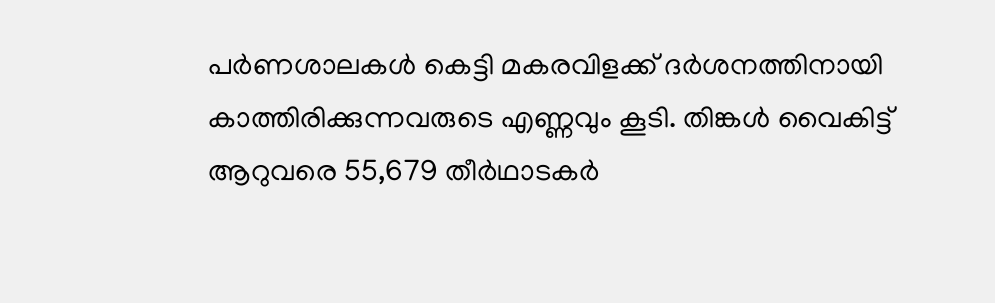പർണശാലകൾ കെട്ടി മകരവിളക്ക് ദർശനത്തിനായി കാത്തിരിക്കുന്നവരുടെ എണ്ണവും കൂടി. തിങ്കൾ വൈകിട്ട് ആറുവരെ 55,679 തീർഥാടകർ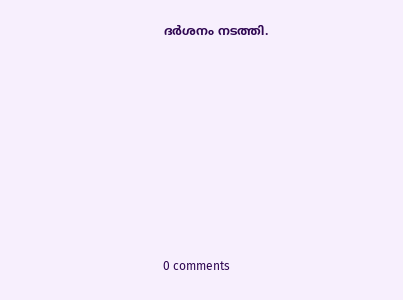ദർശനം നടത്തി.









0 comments